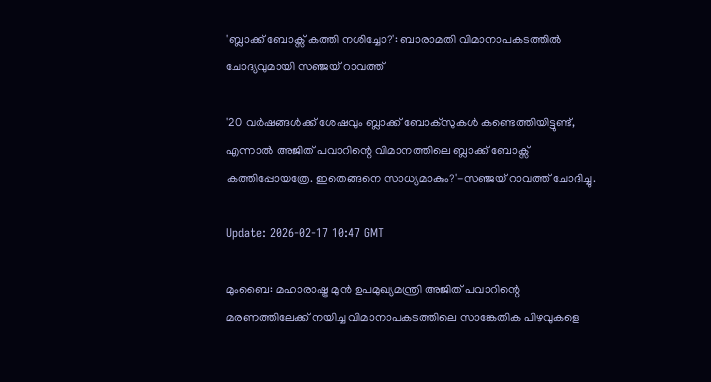'ബ്ലാക്ക് ബോക്സ് കത്തി നശിച്ചോ?': ബാരാമതി വിമാനാപകടത്തിൽ ചോദ്യവുമായി സഞ്ജയ് റാവത്ത്

'20 വർഷങ്ങൾക്ക് ശേഷവും ബ്ലാക്ക് ബോക്സുകൾ കണ്ടെത്തിയിട്ടുണ്ട്, എന്നാൽ അജിത് പവാറിന്റെ വിമാനത്തിലെ ബ്ലാക്ക് ബോക്സ് കത്തിപ്പോയത്രേ. ഇതെങ്ങനെ സാധ്യമാകും?'-സഞ്ജയ് റാവത്ത് ചോദിച്ചു.

Update: 2026-02-17 10:47 GMT

മുംബൈ: മഹാരാഷ്ട്ര മുന്‍ ഉപമുഖ്യമന്ത്രി അജിത് പവാറിന്റെ മരണത്തിലേക്ക് നയിച്ച വിമാനാപകടത്തിലെ സാങ്കേതിക പിഴവുകളെ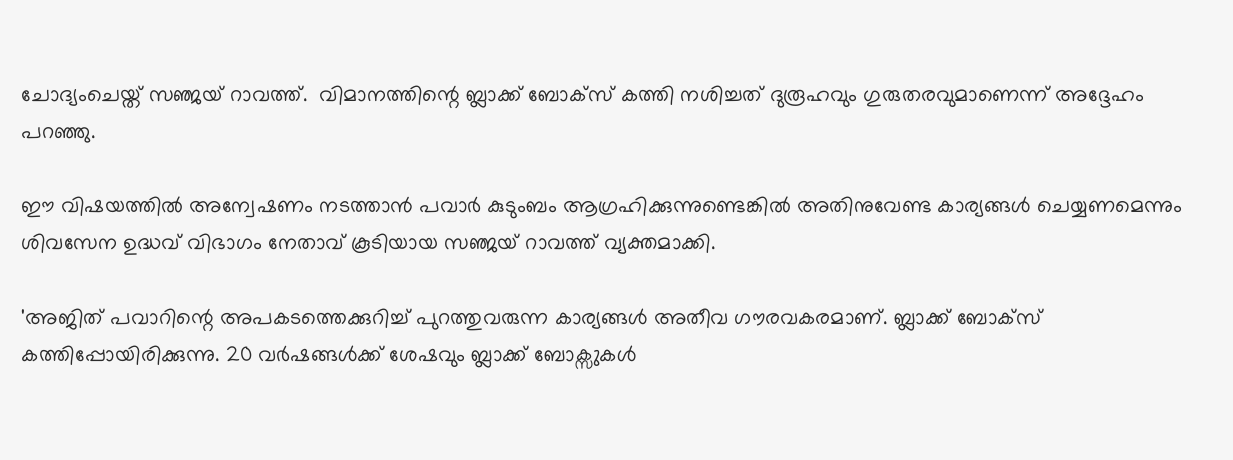ചോദ്യംചെയ്ത് സഞ്ജയ് റാവത്ത്.  വിമാനത്തിന്റെ ബ്ലാക്ക് ബോക്‌സ് കത്തി നശിച്ചത് ദുരൂഹവും ഗുരുതരവുമാണെന്ന് അദ്ദേഹം പറഞ്ഞു.

ഈ വിഷയത്തിൽ അന്വേഷണം നടത്താൻ പവാർ കുടുംബം ആഗ്രഹിക്കുന്നുണ്ടെങ്കിൽ അതിനുവേണ്ട കാര്യങ്ങൾ ചെയ്യണമെന്നും ശിവസേന ഉദ്ധവ് വിഭാഗം നേതാവ് കൂടിയായ സഞ്ജയ് റാവത്ത് വ്യക്തമാക്കി.

'അജിത് പവാറിന്റെ അപകടത്തെക്കുറിച്ച് പുറത്തുവരുന്ന കാര്യങ്ങള്‍ അതീവ ഗൗരവകരമാണ്. ബ്ലാക്ക് ബോക്സ് കത്തിപ്പോയിരിക്കുന്നു. 20 വർഷങ്ങൾക്ക് ശേഷവും ബ്ലാക്ക് ബോക്സുകൾ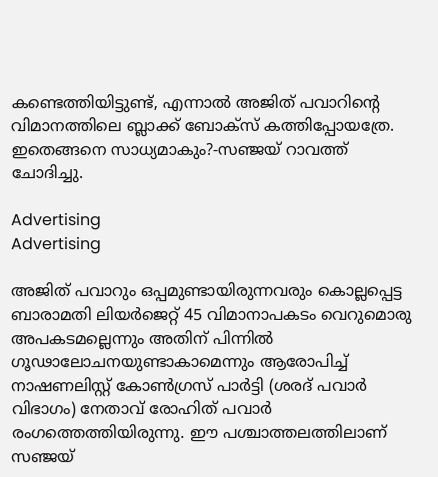കണ്ടെത്തിയിട്ടുണ്ട്, എന്നാൽ അജിത് പവാറിന്റെ വിമാനത്തിലെ ബ്ലാക്ക് ബോക്സ് കത്തിപ്പോയത്രേ. ഇതെങ്ങനെ സാധ്യമാകും?-സഞ്ജയ് റാവത്ത് ചോദിച്ചു.

Advertising
Advertising

അജിത് പവാറും ഒപ്പമുണ്ടായിരുന്നവരും കൊല്ലപ്പെട്ട ബാരാമതി ലിയർജെറ്റ് 45 വിമാനാപകടം വെറുമൊരു അപകടമല്ലെന്നും അതിന് പിന്നിൽ ഗൂഢാലോചനയുണ്ടാകാമെന്നും ആരോപിച്ച് നാഷണലിസ്റ്റ് കോൺഗ്രസ് പാർട്ടി (ശരദ് പവാർ വിഭാഗം) നേതാവ് രോഹിത് പവാർ രംഗത്തെത്തിയിരുന്നു. ഈ പശ്ചാത്തലത്തിലാണ് സഞ്ജയ്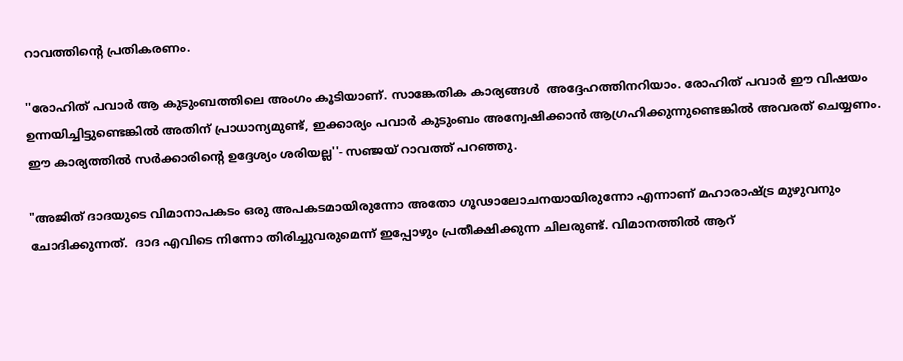റാവത്തിന്റെ പ്രതികരണം.

''രോഹിത് പവാർ ആ കുടുംബത്തിലെ അംഗം കൂടിയാണ്. സാങ്കേതിക കാര്യങ്ങള്‍  അദ്ദേഹത്തിനറിയാം. രോഹിത് പവാർ ഈ വിഷയം ഉന്നയിച്ചിട്ടുണ്ടെങ്കിൽ അതിന് പ്രാധാന്യമുണ്ട്, ഇക്കാര്യം പവാർ കുടുംബം അന്വേഷിക്കാൻ ആഗ്രഹിക്കുന്നുണ്ടെങ്കിൽ അവരത് ചെയ്യണം. ഈ കാര്യത്തിൽ സർക്കാരിന്റെ ഉദ്ദേശ്യം ശരിയല്ല''- സഞ്ജയ് റാവത്ത് പറഞ്ഞു.

"അജിത് ദാദയുടെ വിമാനാപകടം ഒരു അപകടമായിരുന്നോ അതോ ഗൂഢാലോചനയായിരുന്നോ എന്നാണ് മഹാരാഷ്ട്ര മുഴുവനും ചോദിക്കുന്നത്.  ദാദ എവിടെ നിന്നോ തിരിച്ചുവരുമെന്ന് ഇപ്പോഴും പ്രതീക്ഷിക്കുന്ന ചിലരുണ്ട്. വിമാനത്തിൽ ആറ്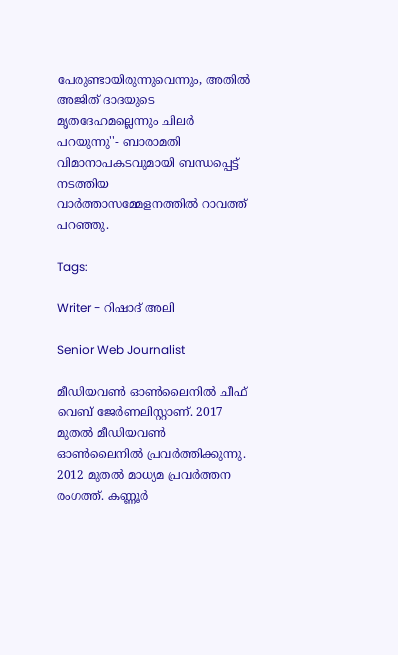പേരുണ്ടായിരുന്നുവെന്നും, അതില്‍ അജിത് ദാദയുടെ മൃതദേഹമല്ലെന്നും ചിലർ പറയുന്നു''- ബാരാമതി വിമാനാപകടവുമായി ബന്ധപ്പെട്ട് നടത്തിയ വാര്‍ത്താസമ്മേളനത്തില്‍ റാവത്ത് പറഞ്ഞു.

Tags:

Writer - റിഷാദ് അലി

Senior Web Journalist

മീഡിയവൺ ഓൺലൈനിൽ ചീഫ് വെബ് ജേർണലിസ്റ്റാണ്. 2017 മുതൽ മീഡിയവൺ ഓൺലൈനിൽ പ്രവർത്തിക്കുന്നു. 2012 മുതൽ മാധ്യമ പ്രവർത്തന രംഗത്ത്. കണ്ണൂര്‍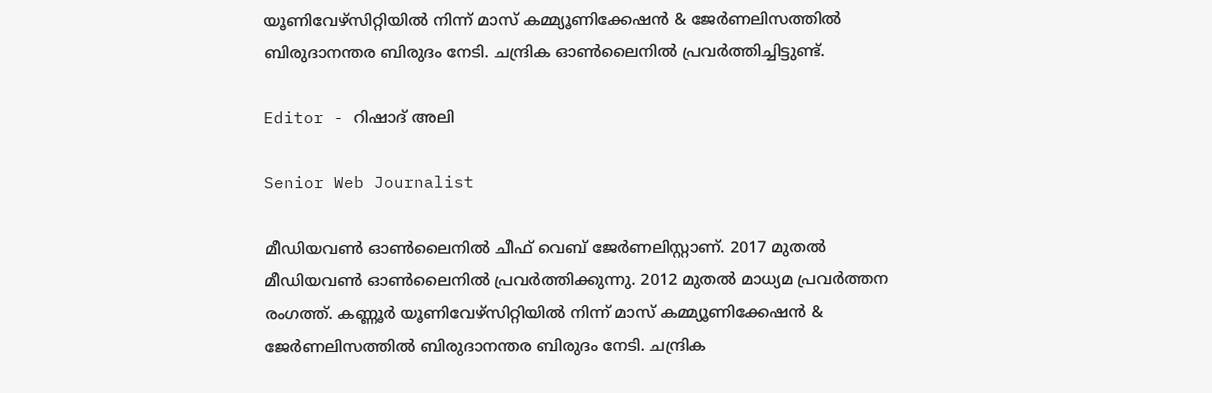യൂണിവേഴ്‌സിറ്റിയിൽ നിന്ന് മാസ് കമ്മ്യൂണിക്കേഷന്‍ & ജേര്‍ണലിസത്തില്‍ ബിരുദാനന്തര ബിരുദം നേടി. ചന്ദ്രിക ഓണ്‍ലൈനില്‍ പ്രവര്‍ത്തിച്ചിട്ടുണ്ട്.

Editor - റിഷാദ് അലി

Senior Web Journalist

മീഡിയവൺ ഓൺലൈനിൽ ചീഫ് വെബ് ജേർണലിസ്റ്റാണ്. 2017 മുതൽ മീഡിയവൺ ഓൺലൈനിൽ പ്രവർത്തിക്കുന്നു. 2012 മുതൽ മാധ്യമ പ്രവർത്തന രംഗത്ത്. കണ്ണൂര്‍ യൂണിവേഴ്‌സിറ്റിയിൽ നിന്ന് മാസ് കമ്മ്യൂണിക്കേഷന്‍ & ജേര്‍ണലിസത്തില്‍ ബിരുദാനന്തര ബിരുദം നേടി. ചന്ദ്രിക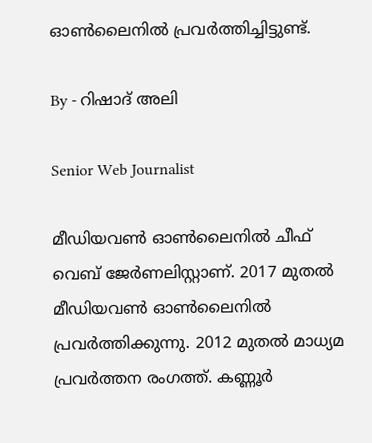ഓണ്‍ലൈനില്‍ പ്രവര്‍ത്തിച്ചിട്ടുണ്ട്.

By - റിഷാദ് അലി

Senior Web Journalist

മീഡിയവൺ ഓൺലൈനിൽ ചീഫ് വെബ് ജേർണലിസ്റ്റാണ്. 2017 മുതൽ മീഡിയവൺ ഓൺലൈനിൽ പ്രവർത്തിക്കുന്നു. 2012 മുതൽ മാധ്യമ പ്രവർത്തന രംഗത്ത്. കണ്ണൂര്‍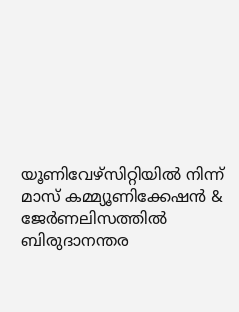യൂണിവേഴ്‌സിറ്റിയിൽ നിന്ന് മാസ് കമ്മ്യൂണിക്കേഷന്‍ & ജേര്‍ണലിസത്തില്‍ ബിരുദാനന്തര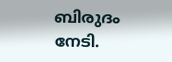ബിരുദം നേടി.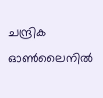ചന്ദ്രിക ഓണ്‍ലൈനില്‍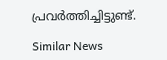പ്രവര്‍ത്തിച്ചിട്ടുണ്ട്.

Similar News